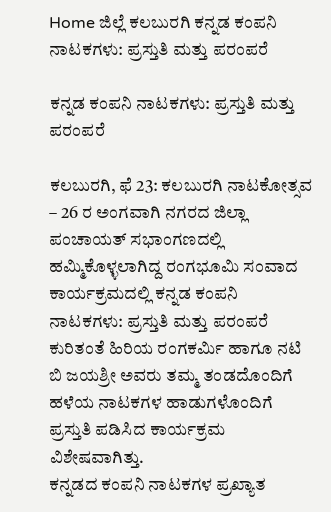Home ಜಿಲ್ಲೆ ಕಲಬುರಗಿ ಕನ್ನಡ ಕಂಪನಿ ನಾಟಕಗಳು: ಪ್ರಸ್ತುತಿ ಮತ್ತು ಪರಂಪರೆ

ಕನ್ನಡ ಕಂಪನಿ ನಾಟಕಗಳು: ಪ್ರಸ್ತುತಿ ಮತ್ತು ಪರಂಪರೆ

ಕಲಬುರಗಿ, ಫೆ 23: ಕಲಬುರಗಿ ನಾಟಕೋತ್ಸವ – 26 ರ ಅಂಗವಾಗಿ ನಗರದ ಜಿಲ್ಲಾ ಪಂಚಾಯತ್ ಸಭಾಂಗಣದಲ್ಲಿ ಹಮ್ಮಿಕೊಳ್ಳಲಾಗಿದ್ದ ರಂಗಭೂಮಿ ಸಂವಾದ ಕಾರ್ಯಕ್ರಮದಲ್ಲಿ ಕನ್ನಡ ಕಂಪನಿ ನಾಟಕಗಳು: ಪ್ರಸ್ತುತಿ ಮತ್ತು ಪರಂಪರೆ ಕುರಿತಂತೆ ಹಿರಿಯ ರಂಗಕರ್ಮಿ ಹಾಗೂ ನಟಿ ಬಿ ಜಯಶ್ರೀ ಅವರು ತಮ್ಮ ತಂಡದೊಂದಿಗೆ ಹಳೆಯ ನಾಟಕಗಳ ಹಾಡುಗಳೊಂದಿಗೆ ಪ್ರಸ್ತುತಿ ಪಡಿಸಿದ ಕಾರ್ಯಕ್ರಮ ವಿಶೇಷವಾಗಿತ್ತು.
ಕನ್ನಡದ ಕಂಪನಿ ನಾಟಕಗಳ ಪ್ರಖ್ಯಾತ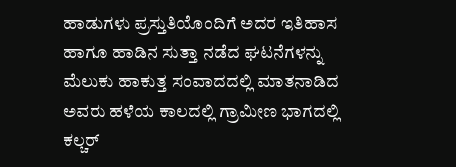ಹಾಡುಗಳು ಪ್ರಸ್ತುತಿಯೊಂದಿಗೆ ಅದರ ಇತಿಹಾಸ ಹಾಗೂ ಹಾಡಿನ ಸುತ್ತಾ ನಡೆದ ಘಟನೆಗಳನ್ನು ಮೆಲುಕು ಹಾಕುತ್ತ ಸಂವಾದದಲ್ಲಿ ಮಾತನಾಡಿದ ಅವರು ಹಳೆಯ ಕಾಲದಲ್ಲಿ ಗ್ರಾಮೀಣ ಭಾಗದಲ್ಲಿ ಕಲ್ಚರ್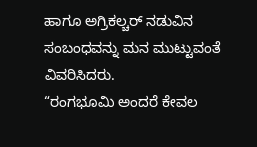ಹಾಗೂ ಅಗ್ರಿಕಲ್ಚರ್ ನಡುವಿನ ಸಂಬಂಧವನ್ನು ಮನ ಮುಟ್ಟುವಂತೆ ವಿವರಿಸಿದರು.
“ರಂಗಭೂಮಿ ಅಂದರೆ ಕೇವಲ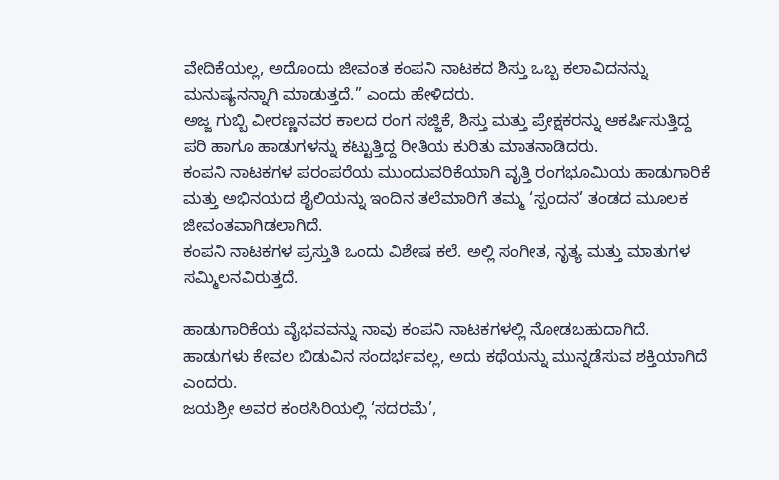ವೇದಿಕೆಯಲ್ಲ, ಅದೊಂದು ಜೀವಂತ ಕಂಪನಿ ನಾಟಕದ ಶಿಸ್ತು ಒಬ್ಬ ಕಲಾವಿದನನ್ನು ಮನುಷ್ಯನನ್ನಾಗಿ ಮಾಡುತ್ತದೆ.” ಎಂದು ಹೇಳಿದರು.
ಅಜ್ಜ ಗುಬ್ಬಿ ವೀರಣ್ಣನವರ ಕಾಲದ ರಂಗ ಸಜ್ಜಿಕೆ, ಶಿಸ್ತು ಮತ್ತು ಪ್ರೇಕ್ಷಕರನ್ನು ಆಕರ್ಷಿಸುತ್ತಿದ್ದ ಪರಿ ಹಾಗೂ ಹಾಡುಗಳನ್ನು ಕಟ್ಟುತ್ತಿದ್ದ ರೀತಿಯ ಕುರಿತು ಮಾತನಾಡಿದರು.
ಕಂಪನಿ ನಾಟಕಗಳ ಪರಂಪರೆಯ ಮುಂದುವರಿಕೆಯಾಗಿ ವೃತ್ತಿ ರಂಗಭೂಮಿಯ ಹಾಡುಗಾರಿಕೆ ಮತ್ತು ಅಭಿನಯದ ಶೈಲಿಯನ್ನು ಇಂದಿನ ತಲೆಮಾರಿಗೆ ತಮ್ಮ ‘ಸ್ಪಂದನ’ ತಂಡದ ಮೂಲಕ ಜೀವಂತವಾಗಿಡಲಾಗಿದೆ.
ಕಂಪನಿ ನಾಟಕಗಳ ಪ್ರಸ್ತುತಿ ಒಂದು ವಿಶೇಷ ಕಲೆ. ಅಲ್ಲಿ ಸಂಗೀತ, ನೃತ್ಯ ಮತ್ತು ಮಾತುಗಳ ಸಮ್ಮಿಲನವಿರುತ್ತದೆ.

ಹಾಡುಗಾರಿಕೆಯ ವೈಭವವನ್ನು ನಾವು ಕಂಪನಿ ನಾಟಕಗಳಲ್ಲಿ ನೋಡಬಹುದಾಗಿದೆ. ಹಾಡುಗಳು ಕೇವಲ ಬಿಡುವಿನ ಸಂದರ್ಭವಲ್ಲ, ಅದು ಕಥೆಯನ್ನು ಮುನ್ನಡೆಸುವ ಶಕ್ತಿಯಾಗಿದೆ ಎಂದರು.
ಜಯಶ್ರೀ ಅವರ ಕಂಠಸಿರಿಯಲ್ಲಿ ‘ಸದರಮೆ’,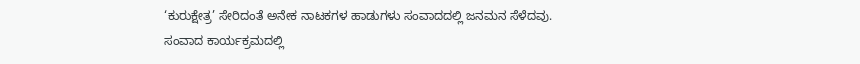‘ಕುರುಕ್ಷೇತ್ರ’ ಸೇರಿದಂತೆ ಅನೇಕ ನಾಟಕಗಳ ಹಾಡುಗಳು ಸಂವಾದದಲ್ಲಿ ಜನಮನ ಸೆಳೆದವು.
ಸಂವಾದ ಕಾರ್ಯಕ್ರಮದಲ್ಲಿ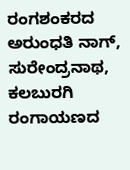ರಂಗಶಂಕರದ ಅರುಂಧತಿ ನಾಗ್, ಸುರೇಂದ್ರನಾಥ, ಕಲಬುರಗಿ ರಂಗಾಯಣದ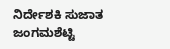ನಿರ್ದೇಶಕಿ ಸುಜಾತ ಜಂಗಮಶೆಟ್ಟಿ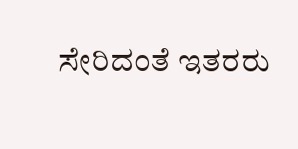ಸೇರಿದಂತೆ ಇತರರು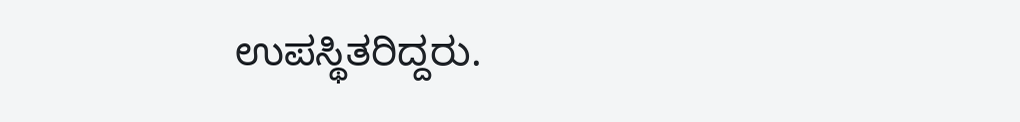ಉಪಸ್ಥಿತರಿದ್ದರು.